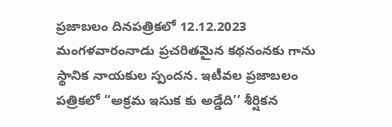ప్రజాబలం దినపత్రికలో 12.12.2023 మంగళవారంనాడు ప్రచరితమైన కథనంనకు గాను స్థానిక నాయకుల స్పందన. ఇటీవల ప్రజాబలం పత్రికలో ‘‘అక్రమ ఇసుక కు అడ్డేది’’ శీర్షికన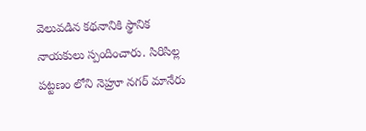వెలువడిన కథనానికి స్థానిక నాయకులు స్పందించారు. సిరిసిల్ల పట్టణం లోని నెహ్రూ నగర్ మానేరు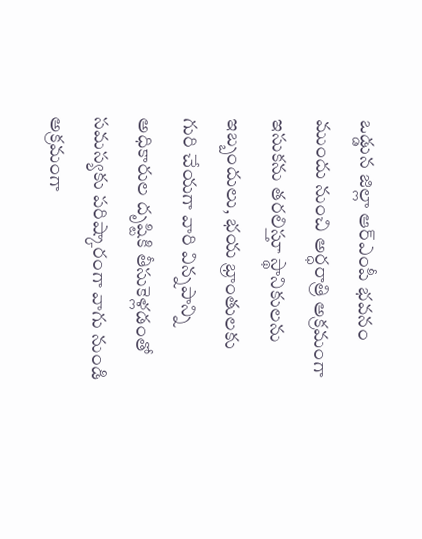ఒడ్డున జిల్లా ఆర్ఎంపీ భవనం ముందు నుంచి అర్ధరాత్రి అక్రమంగా ఇసుకను తరలిస్తూ స్థానికులను ఇబ్బందులు, భయ భ్రాంతులకు గురి చేయగా వారి విన్నపాన్ని అధికారుల దృష్టికి తీసుకెళ్లడంతో సమస్యకు పరిష్కారంగా వాగు నుండి అక్రమంగా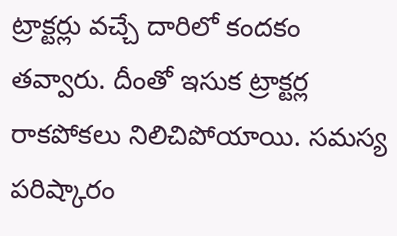ట్రాక్టర్లు వచ్చే దారిలో కందకం తవ్వారు. దీంతో ఇసుక ట్రాక్టర్ల రాకపోకలు నిలిచిపోయాయి. సమస్య పరిష్కారం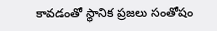కావడంతో స్థానిక ప్రజలు సంతోషం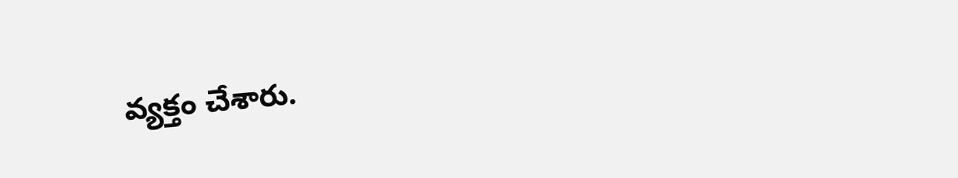వ్యక్తం చేశారు.